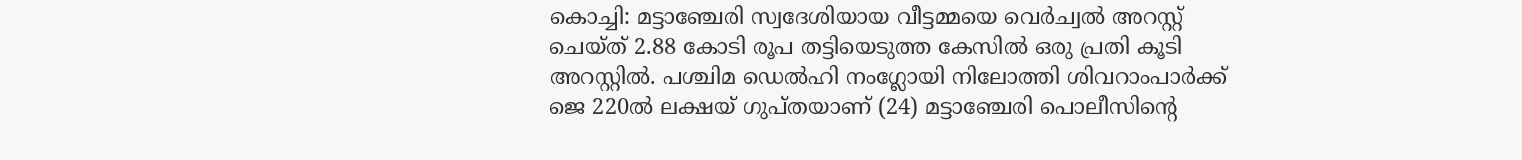കൊച്ചി: മട്ടാഞ്ചേരി സ്വദേശിയായ വീട്ടമ്മയെ വെർച്വൽ അറസ്റ്റ് ചെയ്ത് 2.88 കോടി രൂപ തട്ടിയെടുത്ത കേസിൽ ഒരു പ്രതി കൂടി അറസ്റ്റിൽ. പശ്ചിമ ഡെൽഹി നംഗ്ലോയി നിലോത്തി ശിവറാംപാർക്ക് ജെ 220ൽ ലക്ഷയ് ഗുപ്തയാണ് (24) മട്ടാഞ്ചേരി പൊലീസിന്റെ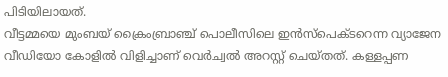പിടിയിലായത്.
വീട്ടമ്മയെ മുംബയ് ക്രൈംബ്രാഞ്ച് പൊലീസിലെ ഇൻസ്പെക്ടറെന്ന വ്യാജേന വീഡിയോ കോളിൽ വിളിച്ചാണ് വെർച്വൽ അറസ്റ്റ് ചെയ്തത്. കള്ളപ്പണ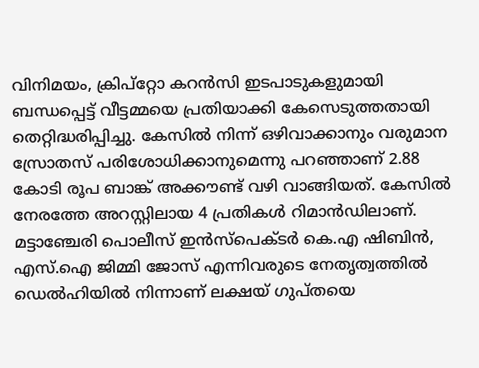വിനിമയം, ക്രിപ്റ്റോ കറൻസി ഇടപാടുകളുമായി ബന്ധപ്പെട്ട് വീട്ടമ്മയെ പ്രതിയാക്കി കേസെടുത്തതായി തെറ്റിദ്ധരിപ്പിച്ചു. കേസിൽ നിന്ന് ഒഴിവാക്കാനും വരുമാന സ്രോതസ് പരിശോധിക്കാനുമെന്നു പറഞ്ഞാണ് 2.88 കോടി രൂപ ബാങ്ക് അക്കൗണ്ട് വഴി വാങ്ങിയത്. കേസിൽ നേരത്തേ അറസ്റ്റിലായ 4 പ്രതികൾ റിമാൻഡിലാണ്. മട്ടാഞ്ചേരി പൊലീസ് ഇൻസ്പെക്ടർ കെ.എ ഷിബിൻ, എസ്.ഐ ജിമ്മി ജോസ് എന്നിവരുടെ നേതൃത്വത്തിൽ ഡെൽഹിയിൽ നിന്നാണ് ലക്ഷയ് ഗുപ്തയെ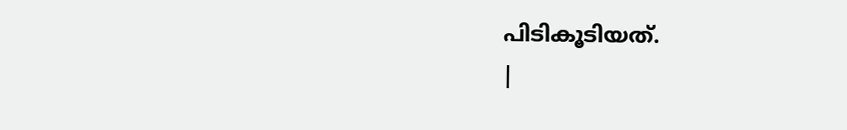പിടികൂടിയത്.
|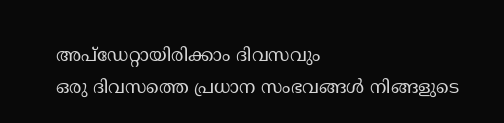അപ്ഡേറ്റായിരിക്കാം ദിവസവും
ഒരു ദിവസത്തെ പ്രധാന സംഭവങ്ങൾ നിങ്ങളുടെ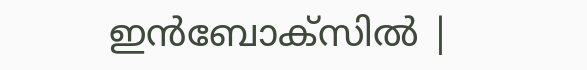ഇൻബോക്സിൽ |